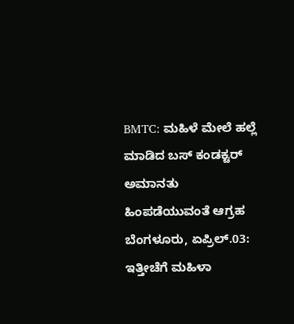BMTC: ಮಹಿಳೆ ಮೇಲೆ ಹಲ್ಲೆ ಮಾಡಿದ ಬಸ್ ಕಂಡಕ್ಟರ್ ಅಮಾನತು ಹಿಂಪಡೆಯುವಂತೆ ಆಗ್ರಹ
ಬೆಂಗಳೂರು, ಏಪ್ರಿಲ್.03: ಇತ್ತೀಚೆಗೆ ಮಹಿಳಾ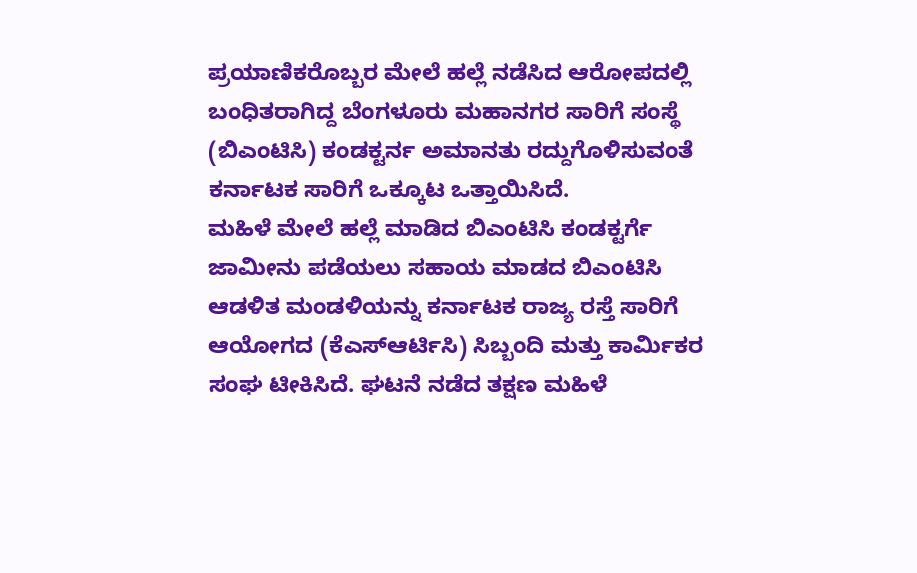ಪ್ರಯಾಣಿಕರೊಬ್ಬರ ಮೇಲೆ ಹಲ್ಲೆ ನಡೆಸಿದ ಆರೋಪದಲ್ಲಿ ಬಂಧಿತರಾಗಿದ್ದ ಬೆಂಗಳೂರು ಮಹಾನಗರ ಸಾರಿಗೆ ಸಂಸ್ಥೆ (ಬಿಎಂಟಿಸಿ) ಕಂಡಕ್ಟರ್ನ ಅಮಾನತು ರದ್ದುಗೊಳಿಸುವಂತೆ ಕರ್ನಾಟಕ ಸಾರಿಗೆ ಒಕ್ಕೂಟ ಒತ್ತಾಯಿಸಿದೆ.
ಮಹಿಳೆ ಮೇಲೆ ಹಲ್ಲೆ ಮಾಡಿದ ಬಿಎಂಟಿಸಿ ಕಂಡಕ್ಟರ್ಗೆ ಜಾಮೀನು ಪಡೆಯಲು ಸಹಾಯ ಮಾಡದ ಬಿಎಂಟಿಸಿ ಆಡಳಿತ ಮಂಡಳಿಯನ್ನು ಕರ್ನಾಟಕ ರಾಜ್ಯ ರಸ್ತೆ ಸಾರಿಗೆ ಆಯೋಗದ (ಕೆಎಸ್ಆರ್ಟಿಸಿ) ಸಿಬ್ಬಂದಿ ಮತ್ತು ಕಾರ್ಮಿಕರ ಸಂಘ ಟೀಕಿಸಿದೆ. ಘಟನೆ ನಡೆದ ತಕ್ಷಣ ಮಹಿಳೆ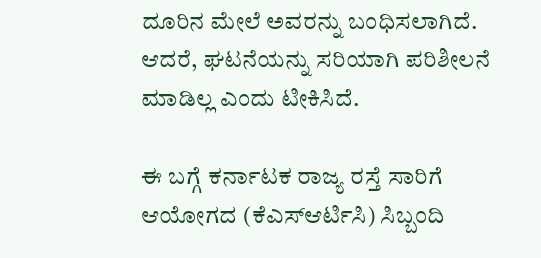ದೂರಿನ ಮೇಲೆ ಅವರನ್ನು ಬಂಧಿಸಲಾಗಿದೆ. ಆದರೆ, ಘಟನೆಯನ್ನು ಸರಿಯಾಗಿ ಪರಿಶೀಲನೆ ಮಾಡಿಲ್ಲ ಎಂದು ಟೀಕಿಸಿದೆ.

ಈ ಬಗ್ಗೆ ಕರ್ನಾಟಕ ರಾಜ್ಯ ರಸ್ತೆ ಸಾರಿಗೆ ಆಯೋಗದ (ಕೆಎಸ್ಆರ್ಟಿಸಿ) ಸಿಬ್ಬಂದಿ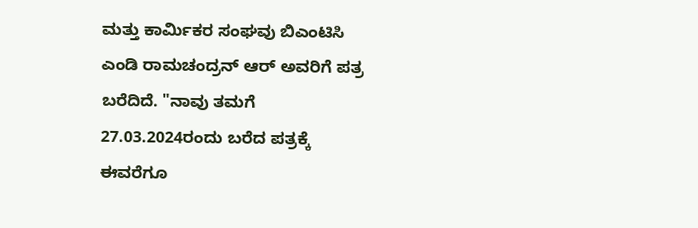ಮತ್ತು ಕಾರ್ಮಿಕರ ಸಂಘವು ಬಿಎಂಟಿಸಿ ಎಂಡಿ ರಾಮಚಂದ್ರನ್ ಆರ್ ಅವರಿಗೆ ಪತ್ರ ಬರೆದಿದೆ. "ನಾವು ತಮಗೆ 27.03.2024ರಂದು ಬರೆದ ಪತ್ರಕ್ಕೆ ಈವರೆಗೂ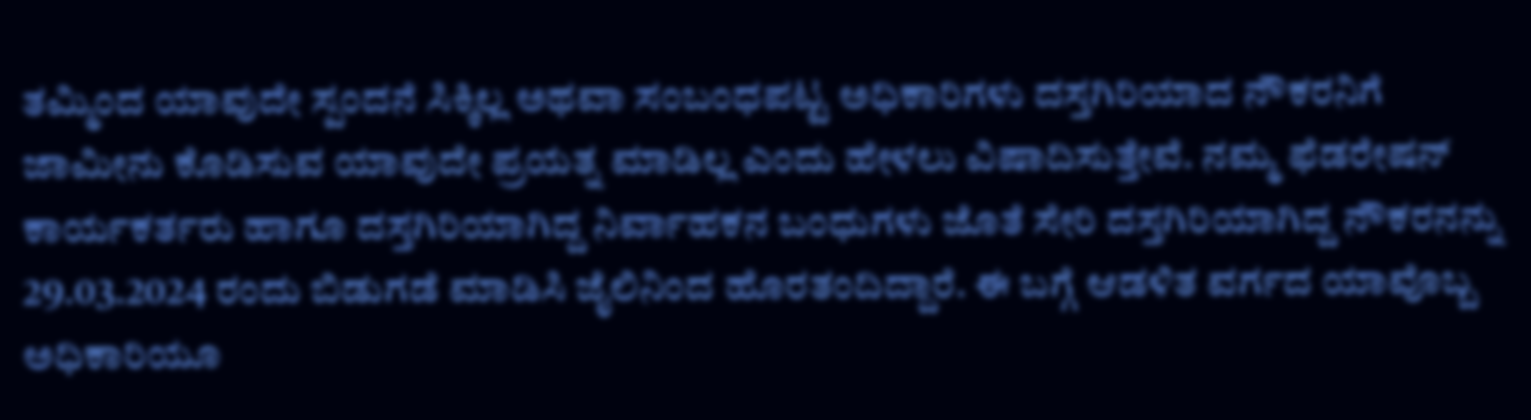ತಮ್ಮಿಂದ ಯಾವುದೇ ಸ್ಪಂದನೆ ಸಿಕ್ಕಿಲ್ಲ ಅಥವಾ ಸಂಬಂಧಪಟ್ಟ ಅಧಿಕಾರಿಗಳು ದಸ್ತಗಿರಿಯಾದ ನೌಕರನಿಗೆ ಜಾಮೀನು ಕೊಡಿಸುವ ಯಾವುದೇ ಪ್ರಯತ್ನ ಮಾಡಿಲ್ಲ ಎಂದು ಹೇಳಲು ವಿಷಾದಿಸುತ್ತೇವೆ. ನಮ್ಮ ಫೆಡರೇಷನ್ ಕಾರ್ಯಕರ್ತರು ಹಾಗೂ ದಸ್ತಗಿರಿಯಾಗಿದ್ದ ನಿರ್ವಾಹಕನ ಬಂಧುಗಳು ಜೊತೆ ಸೇರಿ ದಸ್ತಗಿರಿಯಾಗಿದ್ದ ನೌಕರನನ್ನು 29.03.2024 ರಂದು ಬಿಡುಗಡೆ ಮಾಡಿಸಿ ಜೈಲಿನಿಂದ ಹೊರತಂದಿದ್ದಾರೆ. ಈ ಬಗ್ಗೆ ಆಡಳಿತ ವರ್ಗದ ಯಾವೊಬ್ಬ ಅಧಿಕಾರಿಯೂ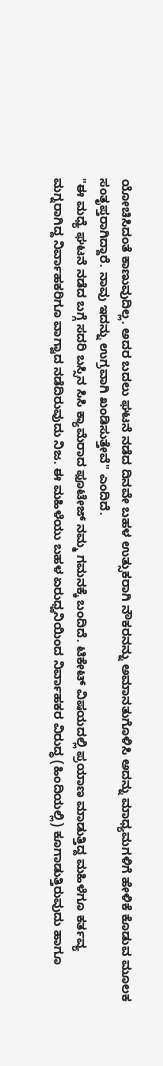ಯೋಚಿಸಿದಂತೆ ಕಾಣುವುದಿಲ್ಲ. ಅದರ ಬದಲು ಘಟನೆ ನಡೆದ ದಿನವೇ ಬಹಳ ಉತ್ಸುಕರಾಗಿ ನೌಕರನನ್ನು ಅಮಾನತುಗೊಳಿಸಿ ಅದನ್ನು ಮಾಧ್ಯಮಗಳಿಗೆ ಹೇಳಿಕೆ ಕೊಡುವ ಮೂಲಕ ಸಂತೃಪ್ತರಾಗಿದ್ದಾರೆ. ನಾವು ಇದನ್ನು ಉಗ್ರವಾಗಿ ಖಂಡಿಸುತ್ತೇವೆ" ಎಂದಿದೆ.
"ಈ ಮಧ್ಯೆ ಘಟನೆ ನಡೆದ ಬಗ್ಗೆ ಸದರಿ ಬಸ್ಸಿನ ಸಿಸಿ ಕ್ಯಾಮೆರಾದ ಫೂಟೇಜ್ ನಮ್ಮ ಗಮನಕ್ಕೆ ಬಂದಿದೆ. ಟಿಕೇಟ್ ವಿಷಯದಲ್ಲಿ ಪ್ರಯಾಣ ಮಾಡುತ್ತಿದ್ದ ಮಹಿಳೆಗೂ ಕರ್ತವ್ಯ ಮಗ್ನರಾಗಿದ್ದ ನಿರ್ವಾಹಕರಿಗೂ ವಾಗ್ವಾದ ನಡೆದಿರುವುದು ನಿಜ. ಈ ಮಹಿಳೆಯು ಬಹಳ ಏರುಧ್ವನಿಯಿಂದ ನಿರ್ವಾಹಕರ ವಿರುದ್ಧ (ಹಿಂದಿಯಲ್ಲಿ) ಕೂಗಾಡುತ್ತಿರುವುದು ಹಾಗೂ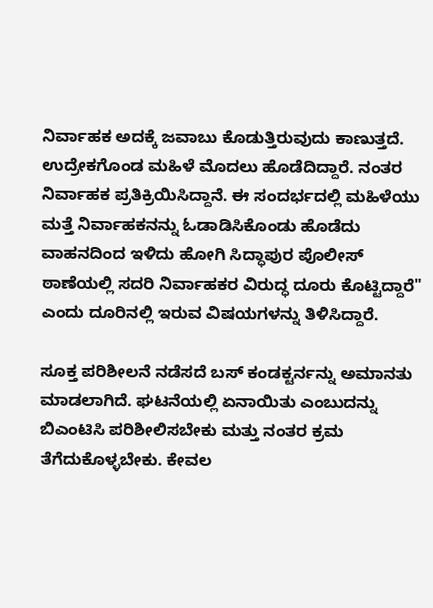ನಿರ್ವಾಹಕ ಅದಕ್ಕೆ ಜವಾಬು ಕೊಡುತ್ತಿರುವುದು ಕಾಣುತ್ತದೆ. ಉದ್ರೇಕಗೊಂಡ ಮಹಿಳೆ ಮೊದಲು ಹೊಡೆದಿದ್ದಾರೆ. ನಂತರ ನಿರ್ವಾಹಕ ಪ್ರತಿಕ್ರಿಯಿಸಿದ್ದಾನೆ. ಈ ಸಂದರ್ಭದಲ್ಲಿ ಮಹಿಳೆಯು ಮತ್ತೆ ನಿರ್ವಾಹಕನನ್ನು ಓಡಾಡಿಸಿಕೊಂಡು ಹೊಡೆದು ವಾಹನದಿಂದ ಇಳಿದು ಹೋಗಿ ಸಿದ್ಧಾಪುರ ಪೊಲೀಸ್ ಠಾಣೆಯಲ್ಲಿ ಸದರಿ ನಿರ್ವಾಹಕರ ವಿರುದ್ಧ ದೂರು ಕೊಟ್ಟಿದ್ದಾರೆ" ಎಂದು ದೂರಿನಲ್ಲಿ ಇರುವ ವಿಷಯಗಳನ್ನು ತಿಳಿಸಿದ್ದಾರೆ.

ಸೂಕ್ತ ಪರಿಶೀಲನೆ ನಡೆಸದೆ ಬಸ್ ಕಂಡಕ್ಟರ್ನನ್ನು ಅಮಾನತು ಮಾಡಲಾಗಿದೆ. ಘಟನೆಯಲ್ಲಿ ಏನಾಯಿತು ಎಂಬುದನ್ನು ಬಿಎಂಟಿಸಿ ಪರಿಶೀಲಿಸಬೇಕು ಮತ್ತು ನಂತರ ಕ್ರಮ ತೆಗೆದುಕೊಳ್ಳಬೇಕು. ಕೇವಲ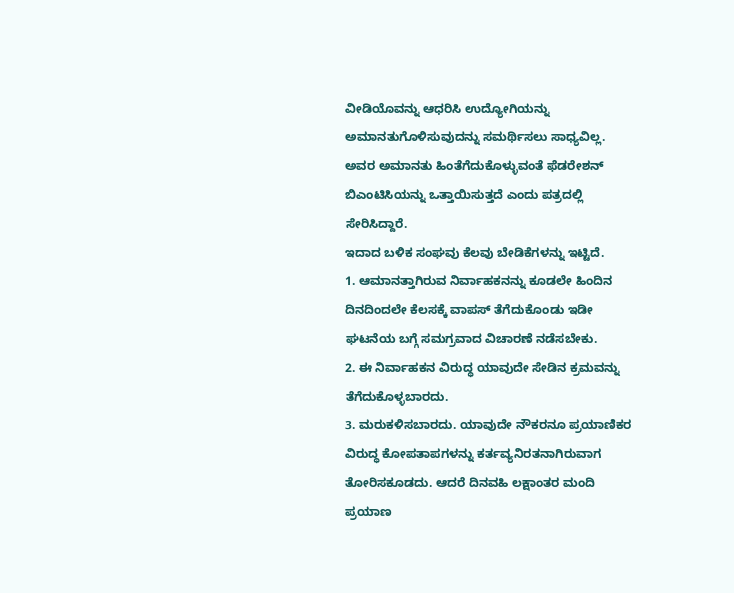ವೀಡಿಯೊವನ್ನು ಆಧರಿಸಿ ಉದ್ಯೋಗಿಯನ್ನು ಅಮಾನತುಗೊಳಿಸುವುದನ್ನು ಸಮರ್ಥಿಸಲು ಸಾಧ್ಯವಿಲ್ಲ. ಅವರ ಅಮಾನತು ಹಿಂತೆಗೆದುಕೊಳ್ಳುವಂತೆ ಫೆಡರೇಶನ್ ಬಿಎಂಟಿಸಿಯನ್ನು ಒತ್ತಾಯಿಸುತ್ತದೆ ಎಂದು ಪತ್ರದಲ್ಲಿ ಸೇರಿಸಿದ್ದಾರೆ.
ಇದಾದ ಬಳಿಕ ಸಂಘವು ಕೆಲವು ಬೇಡಿಕೆಗಳನ್ನು ಇಟ್ಟಿದೆ.
1. ಆಮಾನತ್ತಾಗಿರುವ ನಿರ್ವಾಹಕನನ್ನು ಕೂಡಲೇ ಹಿಂದಿನ ದಿನದಿಂದಲೇ ಕೆಲಸಕ್ಕೆ ವಾಪಸ್ ತೆಗೆದುಕೊಂಡು ಇಡೀ ಘಟನೆಯ ಬಗ್ಗೆ ಸಮಗ್ರವಾದ ವಿಚಾರಣೆ ನಡೆಸಬೇಕು.
2. ಈ ನಿರ್ವಾಹಕನ ವಿರುದ್ಧ ಯಾವುದೇ ಸೇಡಿನ ಕ್ರಮವನ್ನು ತೆಗೆದುಕೊಳ್ಳಬಾರದು.
3. ಮರುಕಳಿಸಬಾರದು. ಯಾವುದೇ ನೌಕರನೂ ಪ್ರಯಾಣಿಕರ ವಿರುದ್ಧ ಕೋಪತಾಪಗಳನ್ನು ಕರ್ತವ್ಯನಿರತನಾಗಿರುವಾಗ ತೋರಿಸಕೂಡದು. ಆದರೆ ದಿನವಹಿ ಲಕ್ಷಾಂತರ ಮಂದಿ ಪ್ರಯಾಣ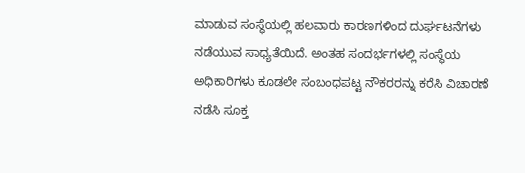ಮಾಡುವ ಸಂಸ್ಥೆಯಲ್ಲಿ ಹಲವಾರು ಕಾರಣಗಳಿಂದ ದುರ್ಘಟನೆಗಳು ನಡೆಯುವ ಸಾಧ್ಯತೆಯಿದೆ. ಅಂತಹ ಸಂದರ್ಭಗಳಲ್ಲಿ ಸಂಸ್ಥೆಯ ಅಧಿಕಾರಿಗಳು ಕೂಡಲೇ ಸಂಬಂಧಪಟ್ಟ ನೌಕರರನ್ನು ಕರೆಸಿ ವಿಚಾರಣೆ ನಡೆಸಿ ಸೂಕ್ತ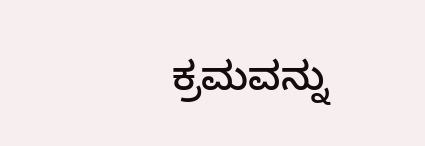ಕ್ರಮವನ್ನು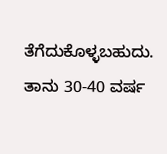ತೆಗೆದುಕೊಳ್ಳಬಹುದು. ತಾನು 30-40 ವರ್ಷ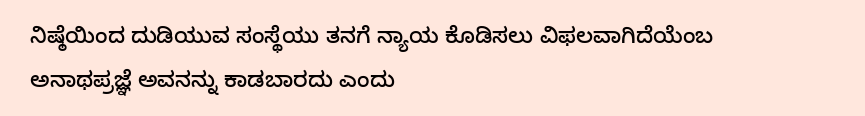ನಿಷ್ಠೆಯಿಂದ ದುಡಿಯುವ ಸಂಸ್ಥೆಯು ತನಗೆ ನ್ಯಾಯ ಕೊಡಿಸಲು ವಿಫಲವಾಗಿದೆಯೆಂಬ ಅನಾಥಪ್ರಜ್ಞೆ ಅವನನ್ನು ಕಾಡಬಾರದು ಎಂದು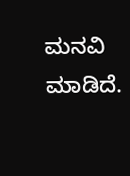ಮನವಿ ಮಾಡಿದೆ.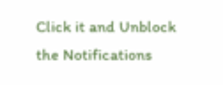Click it and Unblock the Notifications